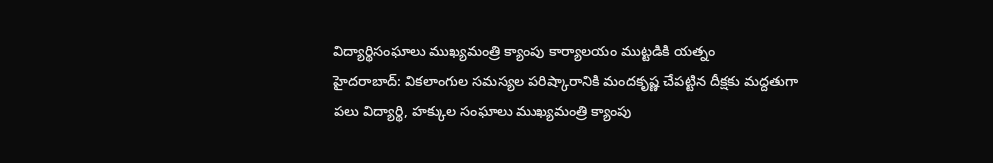విద్యార్థిసంఘాలు ముఖ్యమంత్రి క్యాంపు కార్యాలయం ముట్టడికి యత్నం
హైదరాబాద్: వికలాంగుల సమస్యల పరిష్కారానికి మందకృష్ణ చేపట్టిన దీక్షకు మద్దతుగా పలు విద్యార్థి, హక్కుల సంఘాలు ముఖ్యమంత్రి క్యాంపు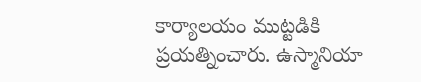కార్యాలయం ముట్టడికి ప్రయత్నించారు. ఉస్మానియా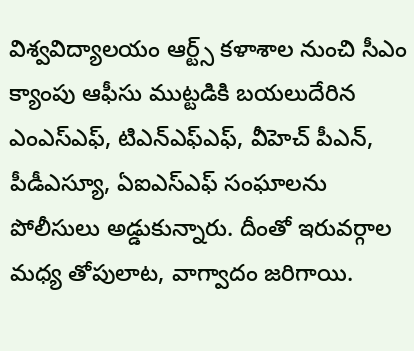విశ్వవిద్యాలయం ఆర్ట్స్ కళాశాల నుంచి సీఎం క్యాంపు ఆఫీసు ముట్టడికి బయలుదేరిన ఎంఎస్ఎఫ్, టిఎన్ఎఫ్ఎఫ్, వీహెచ్ పీఎన్, పీడీఎస్యూ, ఏఐఎస్ఎఫ్ సంఘాలను పోలీసులు అడ్డుకున్నారు. దీంతో ఇరువర్గాల మధ్య తోపులాట, వాగ్వాదం జరిగాయి.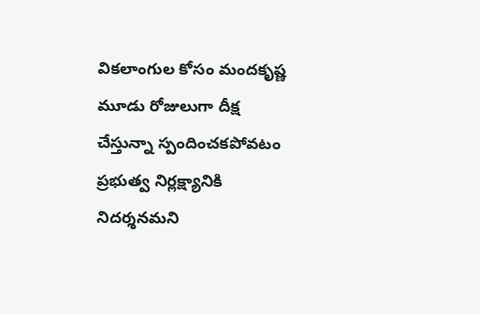వికలాంగుల కోసం మందకృష్ణ మూడు రోజులుగా దీక్ష చేస్తున్నా స్పందించకపోవటం ప్రభుత్వ నిర్లక్ష్యానికి నిదర్శనమని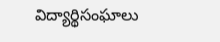విద్యార్థిసంఘాలు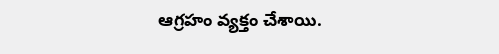ఆగ్రహం వ్యక్తం చేశాయి.